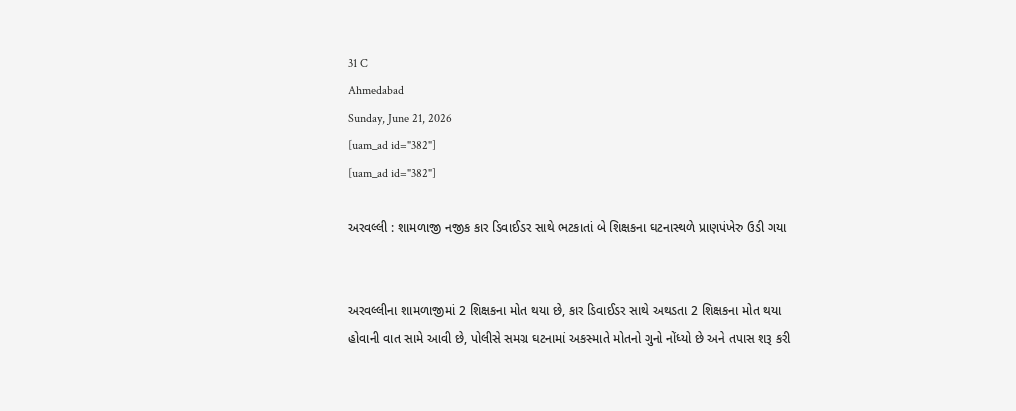31 C
Ahmedabad
Sunday, June 21, 2026
[uam_ad id="382"]
[uam_ad id="382"]

અરવલ્લી : શામળાજી નજીક કાર ડિવાઈડર સાથે ભટકાતાં બે શિક્ષકના ઘટનાસ્થળે પ્રાણપંખેરુ ઉડી ગયા


અરવલ્લીના શામળાજીમાં 2 શિક્ષકના મોત થયા છે, કાર ડિવાઈડર સાથે અથડતા 2 શિક્ષકના મોત થયા હોવાની વાત સામે આવી છે, પોલીસે સમગ્ર ઘટનામાં અકસ્માતે મોતનો ગુનો નોંધ્યો છે અને તપાસ શરૂ કરી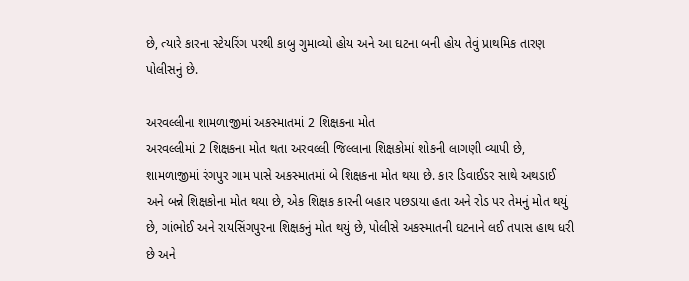છે, ત્યારે કારના સ્ટેયરિંગ પરથી કાબુ ગુમાવ્યો હોય અને આ ઘટના બની હોય તેવું પ્રાથમિક તારણ પોલીસનું છે.

અરવલ્લીના શામળાજીમાં અકસ્માતમાં 2 શિક્ષકના મોત
અરવલ્લીમાં 2 શિક્ષકના મોત થતા અરવલ્લી જિલ્લાના શિક્ષકોમાં શોકની લાગણી વ્યાપી છે, શામળાજીમાં રંગપુર ગામ પાસે અકસ્માતમાં બે શિક્ષકના મોત થયા છે. કાર ડિવાઈડર સાથે અથડાઈ અને બન્ને શિક્ષકોના મોત થયા છે, એક શિક્ષક કારની બહાર પછડાયા હતા અને રોડ પર તેમનું મોત થયું છે, ગાંભોઈ અને રાયસિંગપુરના શિક્ષકનું મોત થયું છે, પોલીસે અકસ્માતની ઘટનાને લઈ તપાસ હાથ ધરી છે અને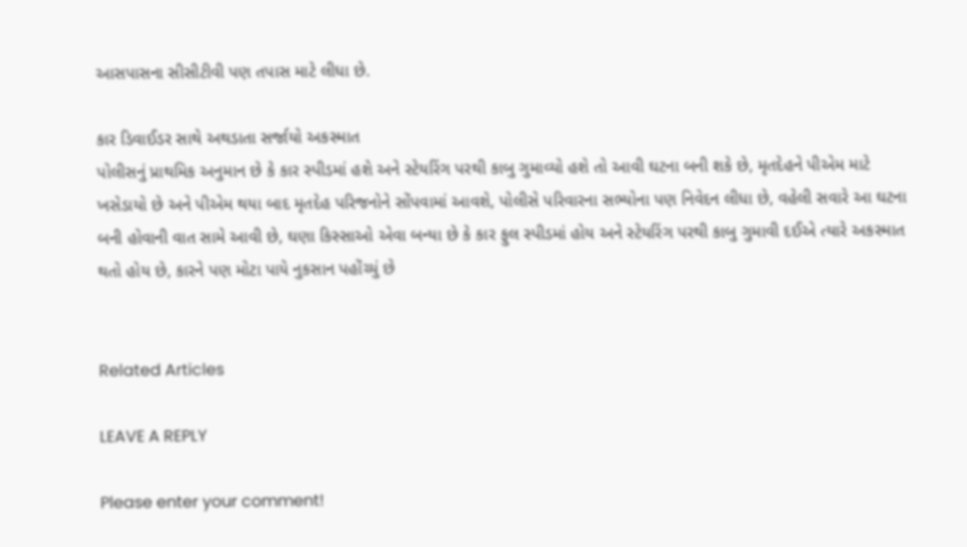આસપાસના સીસીટીવી પણ તપાસ માટે લીધા છે.

કાર ડિવાઈડર સાથે અથડાતા સર્જાયો અકસ્માત
પોલીસનું પ્રાથમિક અનુમાન છે કે કાર સ્પીડમાં હશે અને સ્ટેયરિંગ પરથી કાબુ ગુમાવ્યો હશે તો આવી ઘટના બની શકે છે, મૃતદેહને પીએમ માટે ખસેડાયો છે અને પીએમ થયા બાદ મૃતદેહ પરિજનોને સોંપવામાં આવશે, પોલીસે પરિવારના સભ્યોના પણ નિવેદન લીધા છે, વહેલી સવારે આ ઘટના બની હોવાની વાત સામે આવી છે, ઘણા કિસ્સાઓ એવા બન્યા છે કે કાર ફુલ સ્પીડમાં હોય અને સ્ટેયરિંગ પરથી કાબુ ગુમાવી દઈએ ત્યારે અકસ્માત થતો હોય છે, કારને પણ મોટા પાયે નુકસાન પહોંચ્યું છે


Related Articles

LEAVE A REPLY

Please enter your comment!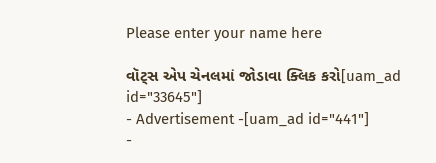Please enter your name here

વૉટ્સ એપ ચેનલમાં જોડાવા ક્લિક કરો[uam_ad id="33645"]
- Advertisement -[uam_ad id="441"]
-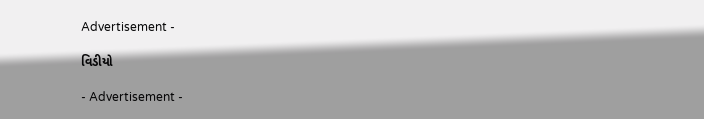Advertisement -

વિડીયો

- Advertisement -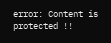error: Content is protected !!